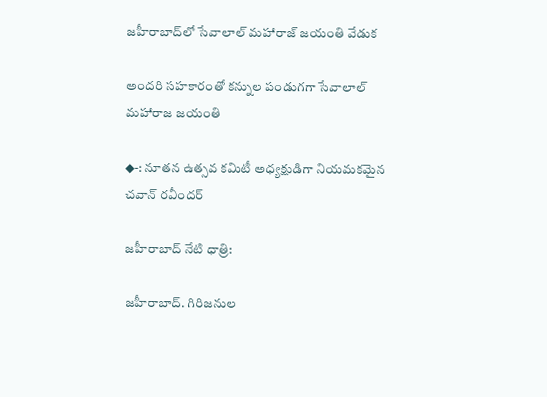జహీరాబాద్‌లో సేవాలాల్ మహారాజ్ జయంతి వేడుక

అందరి సహకారంతో కన్నుల పండుగగా సేవాలాల్ మహారాజ జయంతి

◆-: నూతన ఉత్సవ కమిటీ అధ్యక్షుడిగా నియమకమైన చవాన్ రవీందర్

జహీరాబాద్ నేటి ధాత్రి:

జహీరాబాద్. గిరిజనుల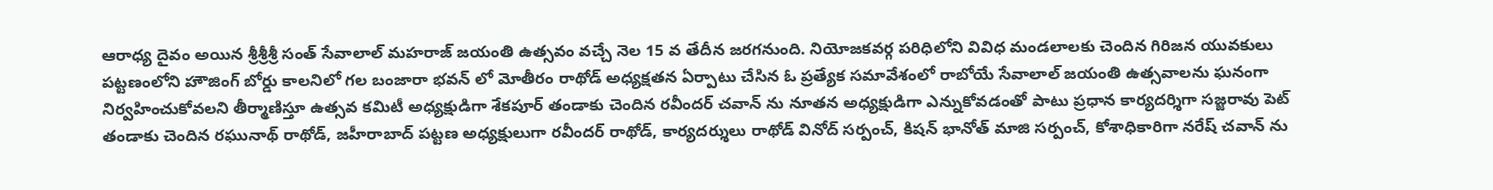ఆరాధ్య దైవం అయిన శ్రీశ్రీశ్రీ సంత్ సేవాలాల్ మహరాజ్ జయంతి ఉత్సవం వచ్చే నెల 15 వ తేదీన జరగనుంది. నియోజకవర్గ పరిధిలోని వివిధ మండలాలకు చెందిన గిరిజన యువకులు పట్టణంలోని హౌజింగ్ బోర్డు కాలనిలో గల బంజారా భవన్ లో మోతీరం రాథోడ్ అధ్యక్షతన ఏర్పాటు చేసిన ఓ ప్రత్యేక సమావేశంలో రాబోయే సేవాలాల్ జయంతి ఉత్సవాలను ఘనంగా నిర్వహించుకోవలని తీర్మాణిస్తూ ఉత్సవ కమిటీ అధ్యక్షుడిగా శేకపూర్ తండాకు చెందిన రవీందర్ చవాన్ ను నూతన అధ్యక్షుడిగా ఎన్నుకోవడంతో పాటు ప్రధాన కార్యదర్శిగా సజ్జరావు పెట్ తండాకు చెందిన రఘునాథ్ రాథోడ్, జహీరాబాద్ పట్టణ అధ్యక్షులుగా రవీందర్ రాథోడ్, కార్యదర్శులు రాథోడ్ వినోద్ సర్పంచ్, కిషన్ భానోత్ మాజి సర్పంచ్, కోశాధికారిగా నరేష్ చవాన్ ను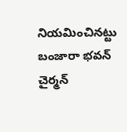నియమించినట్టు బంజారా భవన్ చైర్మన్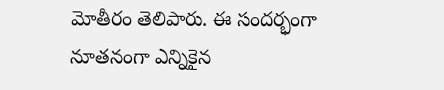మోతీరం తెలిపారు. ఈ సందర్భంగా నూతనంగా ఎన్నికైన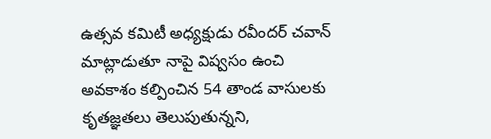ఉత్సవ కమిటీ అధ్యక్షుడు రవీందర్ చవాన్ మాట్లాడుతూ నాపై విష్వసం ఉంచి అవకాశం కల్పించిన 54 తాండ వాసులకు కృతజ్ఞతలు తెలుపుతున్నని,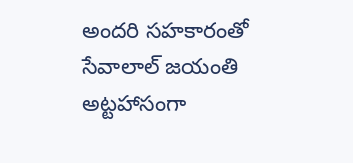అందరి సహకారంతో సేవాలాల్ జయంతి అట్టహాసంగా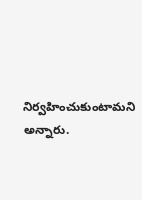నిర్వహించుకుంటామని అన్నారు.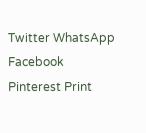Twitter WhatsApp Facebook Pinterest Print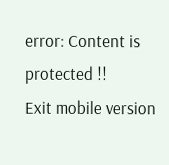error: Content is protected !!
Exit mobile version